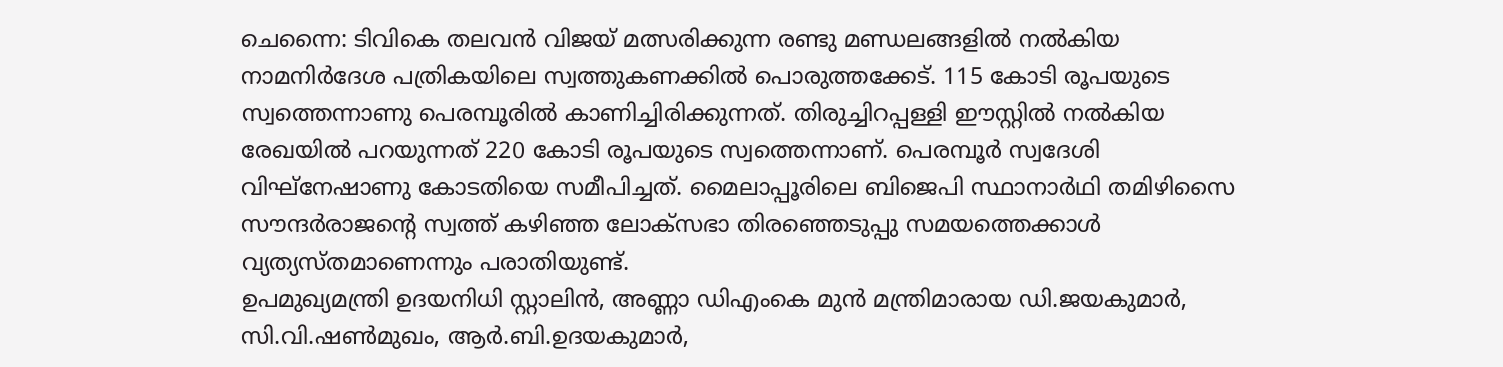ചെന്നൈ: ടിവികെ തലവൻ വിജയ് മത്സരിക്കുന്ന രണ്ടു മണ്ഡലങ്ങളിൽ നൽകിയ നാമനിർദേശ പത്രികയിലെ സ്വത്തുകണക്കിൽ പൊരുത്തക്കേട്. 115 കോടി രൂപയുടെ സ്വത്തെന്നാണു പെരമ്പൂരിൽ കാണിച്ചിരിക്കുന്നത്. തിരുച്ചിറപ്പള്ളി ഈസ്റ്റിൽ നൽകിയ രേഖയിൽ പറയുന്നത് 220 കോടി രൂപയുടെ സ്വത്തെന്നാണ്. പെരമ്പൂർ സ്വദേശി വിഘ്നേഷാണു കോടതിയെ സമീപിച്ചത്. മൈലാപ്പൂരിലെ ബിജെപി സ്ഥാനാർഥി തമിഴിസൈ സൗന്ദർരാജന്റെ സ്വത്ത് കഴിഞ്ഞ ലോക്സഭാ തിരഞ്ഞെടുപ്പു സമയത്തെക്കാൾ വ്യത്യസ്തമാണെന്നും പരാതിയുണ്ട്.
ഉപമുഖ്യമന്ത്രി ഉദയനിധി സ്റ്റാലിൻ, അണ്ണാ ഡിഎംകെ മുൻ മന്ത്രിമാരായ ഡി.ജയകുമാർ, സി.വി.ഷൺമുഖം, ആർ.ബി.ഉദയകുമാർ,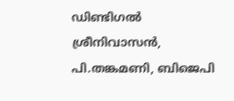ഡിണ്ടിഗൽ ശ്രീനിവാസൻ, പി.തങ്കമണി, ബിജെപി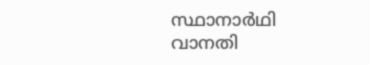സ്ഥാനാർഥി വാനതി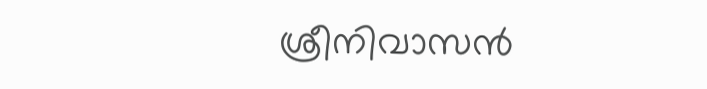ശ്രീനിവാസൻ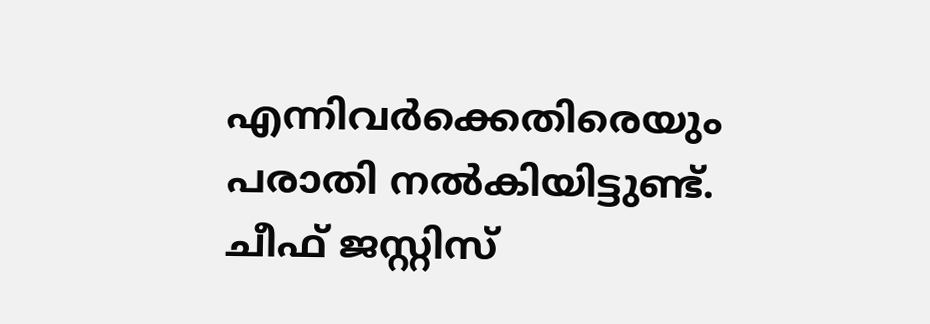എന്നിവർക്കെതിരെയും പരാതി നൽകിയിട്ടുണ്ട്. ചീഫ് ജസ്റ്റിസ്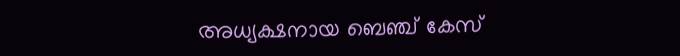അധ്യക്ഷനായ ബെഞ്ച് കേസ്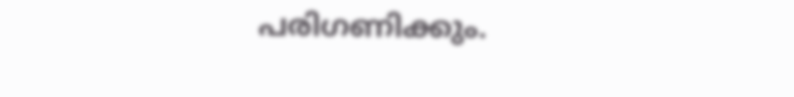പരിഗണിക്കും.